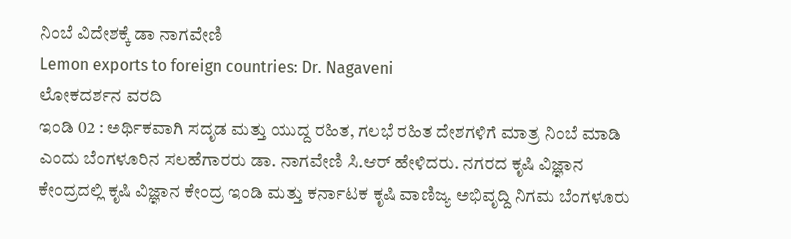ನಿಂಬೆ ವಿದೇಶಕ್ಕೆ ಡಾ ನಾಗವೇಣಿ
Lemon exports to foreign countries: Dr. Nagaveni
ಲೋಕದರ್ಶನ ವರದಿ
ಇಂಡಿ 02 : ಅರ್ಥಿಕವಾಗಿ ಸದೃಡ ಮತ್ತು ಯುದ್ದ ರಹಿತ, ಗಲಭೆ ರಹಿತ ದೇಶಗಳಿಗೆ ಮಾತ್ರ ನಿಂಬೆ ಮಾಡಿ ಎಂದು ಬೆಂಗಳೂರಿನ ಸಲಹೆಗಾರರು ಡಾ. ನಾಗವೇಣಿ ಸಿ.ಆರ್ ಹೇಳಿದರು. ನಗರದ ಕೃಷಿ ವಿಜ್ಞಾನ ಕೇಂದ್ರದಲ್ಲಿ ಕೃಷಿ ವಿಜ್ಞಾನ ಕೇಂದ್ರ ಇಂಡಿ ಮತ್ತು ಕರ್ನಾಟಕ ಕೃಷಿ ವಾಣಿಜ್ಯ ಅಭಿವೃದ್ದಿ ನಿಗಮ ಬೆಂಗಳೂರು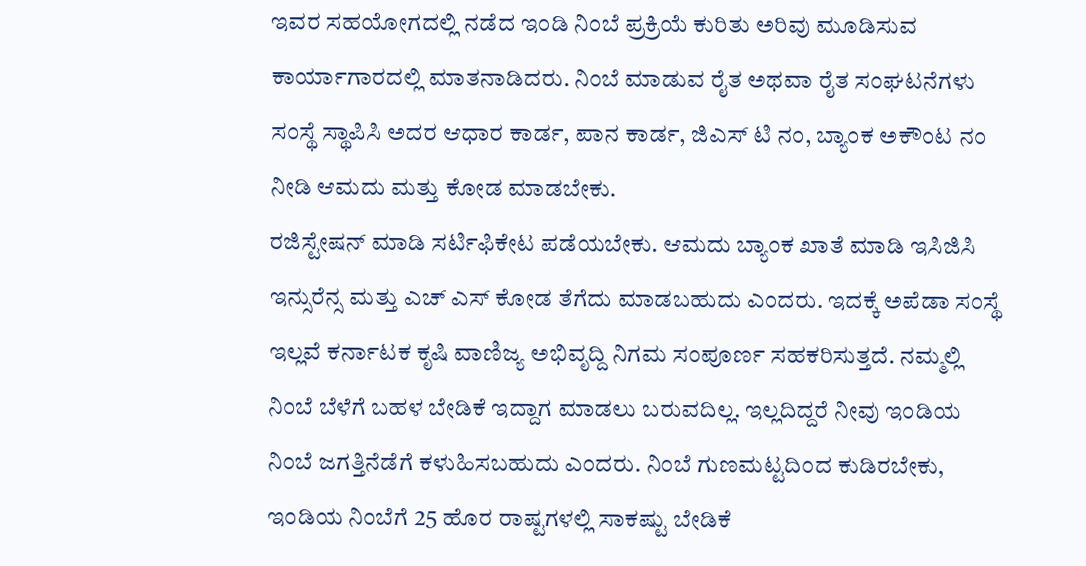ಇವರ ಸಹಯೋಗದಲ್ಲಿ ನಡೆದ ಇಂಡಿ ನಿಂಬೆ ಪ್ರಕ್ರಿಯೆ ಕುರಿತು ಅರಿವು ಮೂಡಿಸುವ ಕಾರ್ಯಾಗಾರದಲ್ಲಿ ಮಾತನಾಡಿದರು. ನಿಂಬೆ ಮಾಡುವ ರೈತ ಅಥವಾ ರೈತ ಸಂಘಟನೆಗಳು ಸಂಸ್ಥೆ ಸ್ಥಾಪಿಸಿ ಅದರ ಆಧಾರ ಕಾರ್ಡ, ಪಾನ ಕಾರ್ಡ, ಜಿಎಸ್ ಟಿ ನಂ, ಬ್ಯಾಂಕ ಅಕೌಂಟ ನಂ ನೀಡಿ ಆಮದು ಮತ್ತು ಕೋಡ ಮಾಡಬೇಕು.
ರಜಿಸ್ಟೇಷನ್ ಮಾಡಿ ಸರ್ಟಿಫಿಕೇಟ ಪಡೆಯಬೇಕು. ಆಮದು ಬ್ಯಾಂಕ ಖಾತೆ ಮಾಡಿ ಇಸಿಜಿಸಿ ಇನ್ಸುರೆನ್ಸ ಮತ್ತು ಎಚ್ ಎಸ್ ಕೋಡ ತೆಗೆದು ಮಾಡಬಹುದು ಎಂದರು. ಇದಕ್ಕೆ ಅಪೆಡಾ ಸಂಸ್ಥೆ ಇಲ್ಲವೆ ಕರ್ನಾಟಕ ಕೃಷಿ ವಾಣಿಜ್ಯ ಅಭಿವೃದ್ದಿ ನಿಗಮ ಸಂಪೂರ್ಣ ಸಹಕರಿಸುತ್ತದೆ. ನಮ್ಮಲ್ಲಿ ನಿಂಬೆ ಬೆಳೆಗೆ ಬಹಳ ಬೇಡಿಕೆ ಇದ್ದಾಗ ಮಾಡಲು ಬರುವದಿಲ್ಲ. ಇಲ್ಲದಿದ್ದರೆ ನೀವು ಇಂಡಿಯ ನಿಂಬೆ ಜಗತ್ತಿನೆಡೆಗೆ ಕಳುಹಿಸಬಹುದು ಎಂದರು. ನಿಂಬೆ ಗುಣಮಟ್ಟದಿಂದ ಕುಡಿರಬೇಕು, ಇಂಡಿಯ ನಿಂಬೆಗೆ 25 ಹೊರ ರಾಷ್ಟಗಳಲ್ಲಿ ಸಾಕಷ್ಟು ಬೇಡಿಕೆ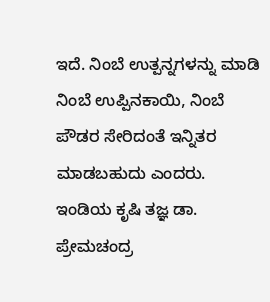ಇದೆ. ನಿಂಬೆ ಉತ್ಪನ್ನಗಳನ್ನು ಮಾಡಿ ನಿಂಬೆ ಉಪ್ಪಿನಕಾಯಿ, ನಿಂಬೆ ಪೌಡರ ಸೇರಿದಂತೆ ಇನ್ನಿತರ ಮಾಡಬಹುದು ಎಂದರು.
ಇಂಡಿಯ ಕೃಷಿ ತಜ್ಞ ಡಾ. ಪ್ರೇಮಚಂದ್ರ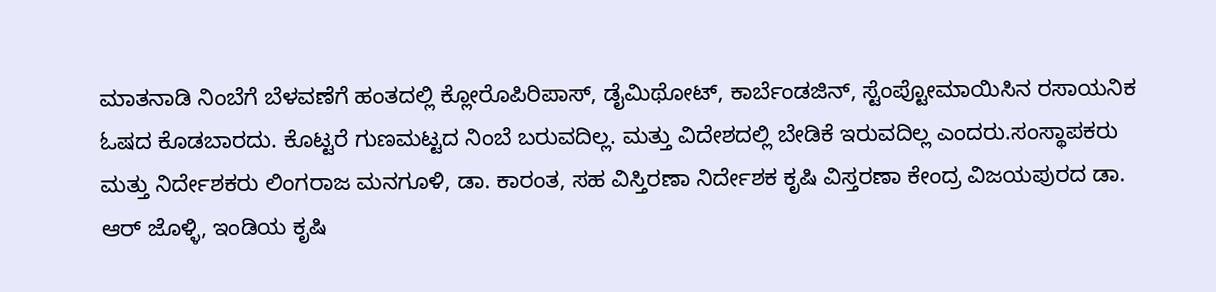ಮಾತನಾಡಿ ನಿಂಬೆಗೆ ಬೆಳವಣೆಗೆ ಹಂತದಲ್ಲಿ ಕ್ಲೋರೊಪಿರಿಪಾಸ್, ಡೈಮಿಥೋಟ್, ಕಾರ್ಬೆಂಡಜಿನ್, ಸ್ಟೆಂಪ್ಟೋಮಾಯಿಸಿನ ರಸಾಯನಿಕ ಓಷದ ಕೊಡಬಾರದು. ಕೊಟ್ಟರೆ ಗುಣಮಟ್ಟದ ನಿಂಬೆ ಬರುವದಿಲ್ಲ. ಮತ್ತು ವಿದೇಶದಲ್ಲಿ ಬೇಡಿಕೆ ಇರುವದಿಲ್ಲ ಎಂದರು.ಸಂಸ್ಥಾಪಕರು ಮತ್ತು ನಿರ್ದೇಶಕರು ಲಿಂಗರಾಜ ಮನಗೂಳಿ, ಡಾ. ಕಾರಂತ, ಸಹ ವಿಸ್ತಿರಣಾ ನಿರ್ದೇಶಕ ಕೃಷಿ ವಿಸ್ತರಣಾ ಕೇಂದ್ರ ವಿಜಯಪುರದ ಡಾ. ಆರ್ ಜೊಳ್ಳಿ, ಇಂಡಿಯ ಕೃಷಿ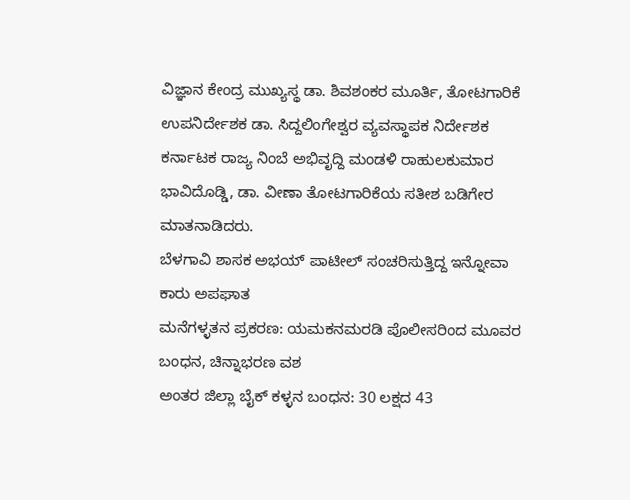ವಿಜ್ಞಾನ ಕೇಂದ್ರ ಮುಖ್ಯಸ್ಥ ಡಾ. ಶಿವಶಂಕರ ಮೂರ್ತಿ, ತೋಟಗಾರಿಕೆ ಉಪನಿರ್ದೇಶಕ ಡಾ. ಸಿದ್ದಲಿಂಗೇಶ್ವರ ವ್ಯವಸ್ಥಾಪಕ ನಿರ್ದೇಶಕ ಕರ್ನಾಟಕ ರಾಜ್ಯ ನಿಂಬೆ ಅಭಿವೃದ್ದಿ ಮಂಡಳಿ ರಾಹುಲಕುಮಾರ ಭಾವಿದೊಡ್ಡಿ, ಡಾ. ವೀಣಾ ತೋಟಗಾರಿಕೆಯ ಸತೀಶ ಬಡಿಗೇರ ಮಾತನಾಡಿದರು.
ಬೆಳಗಾವಿ ಶಾಸಕ ಅಭಯ್ ಪಾಟೀಲ್ ಸಂಚರಿಸುತ್ತಿದ್ದ ಇನ್ನೋವಾ ಕಾರು ಅಪಘಾತ
ಮನೆಗಳ್ಳತನ ಪ್ರಕರಣ: ಯಮಕನಮರಡಿ ಪೊಲೀಸರಿಂದ ಮೂವರ ಬಂಧನ, ಚಿನ್ನಾಭರಣ ವಶ
ಅಂತರ ಜಿಲ್ಲಾ ಬೈಕ್ ಕಳ್ಳನ ಬಂಧನ: 30 ಲಕ್ಷದ 43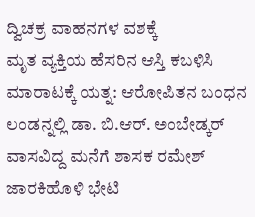ದ್ವಿಚಕ್ರ ವಾಹನಗಳ ವಶಕ್ಕೆ
ಮೃತ ವ್ಯಕ್ತಿಯ ಹೆಸರಿನ ಆಸ್ತಿ ಕಬಳಿಸಿ ಮಾರಾಟಕ್ಕೆ ಯತ್ನ: ಆರೋಪಿತನ ಬಂಧನ
ಲಂಡನ್ನಲ್ಲಿ ಡಾ. ಬಿ.ಆರ್. ಅಂಬೇಡ್ಕರ್ ವಾಸವಿದ್ದ ಮನೆಗೆ ಶಾಸಕ ರಮೇಶ್ ಜಾರಕಿಹೊಳಿ ಭೇಟಿ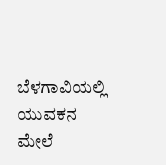ಬೆಳಗಾವಿಯಲ್ಲಿ ಯುವಕನ ಮೇಲೆ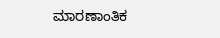ಮಾರಣಾಂತಿಕ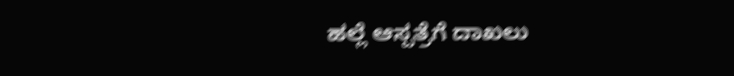ಹಲ್ಲೆ ಆಸ್ಪತ್ರೆಗೆ ದಾಖಲು